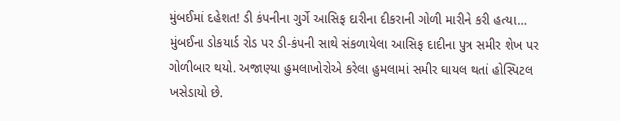મુંબઈમાં દહેશત! ડી કંપનીના ગુર્ગે આસિફ દારીના દીકરાની ગોળી મારીને કરી હત્યા…
મુંબઈના ડોકયાર્ડ રોડ પર ડી-કંપની સાથે સંકળાયેલા આસિફ દાદીના પુત્ર સમીર શેખ પર ગોળીબાર થયો. અજાણ્યા હુમલાખોરોએ કરેલા હુમલામાં સમીર ઘાયલ થતાં હોસ્પિટલ ખસેડાયો છે.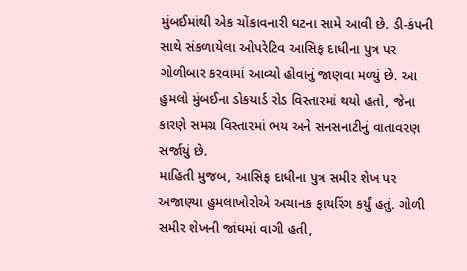મુંબઈમાંથી એક ચોંકાવનારી ઘટના સામે આવી છે. ડી-કંપની સાથે સંકળાયેલા ઓપરેટિવ આસિફ દાધીના પુત્ર પર ગોળીબાર કરવામાં આવ્યો હોવાનું જાણવા મળ્યું છે. આ હુમલો મુંબઈના ડોકયાર્ડ રોડ વિસ્તારમાં થયો હતો, જેના કારણે સમગ્ર વિસ્તારમાં ભય અને સનસનાટીનું વાતાવરણ સર્જાયું છે.
માહિતી મુજબ, આસિફ દાધીના પુત્ર સમીર શેખ પર અજાણ્યા હુમલાખોરોએ અચાનક ફાયરિંગ કર્યું હતું. ગોળી સમીર શેખની જાંઘમાં વાગી હતી,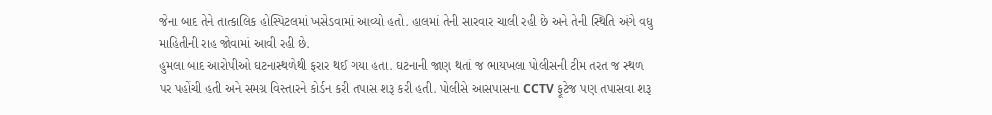જેના બાદ તેને તાત્કાલિક હોસ્પિટલમાં ખસેડવામાં આવ્યો હતો. હાલમાં તેની સારવાર ચાલી રહી છે અને તેની સ્થિતિ અંગે વધુ માહિતીની રાહ જોવામાં આવી રહી છે.
હુમલા બાદ આરોપીઓ ઘટનાસ્થળેથી ફરાર થઈ ગયા હતા. ઘટનાની જાણ થતાં જ ભાયખલા પોલીસની ટીમ તરત જ સ્થળ પર પહોંચી હતી અને સમગ્ર વિસ્તારને કોર્ડન કરી તપાસ શરૂ કરી હતી. પોલીસે આસપાસના CCTV ફૂટેજ પણ તપાસવા શરૂ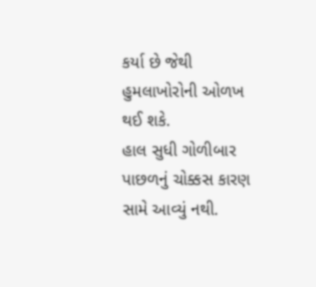કર્યા છે જેથી હુમલાખોરોની ઓળખ થઈ શકે.
હાલ સુધી ગોળીબાર પાછળનું ચોક્કસ કારણ સામે આવ્યું નથી.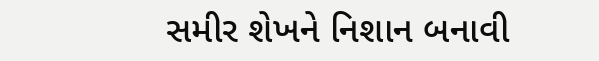સમીર શેખને નિશાન બનાવી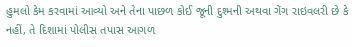હુમલો કેમ કરવામાં આવ્યો અને તેના પાછળ કોઈ જૂની દુશ્મની અથવા ગેંગ રાઇવલરી છે કે નહીં, તે દિશામાં પોલીસ તપાસ આગળ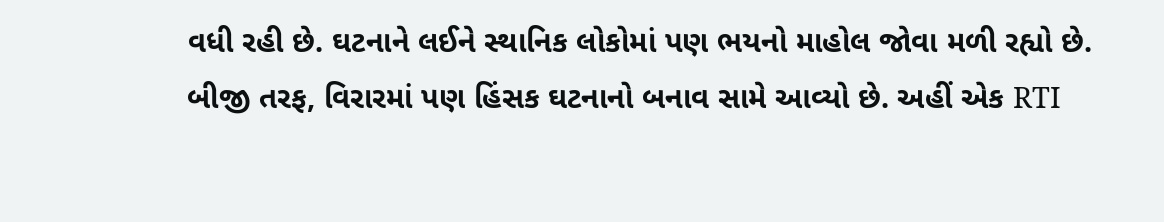વધી રહી છે. ઘટનાને લઈને સ્થાનિક લોકોમાં પણ ભયનો માહોલ જોવા મળી રહ્યો છે.
બીજી તરફ, વિરારમાં પણ હિંસક ઘટનાનો બનાવ સામે આવ્યો છે. અહીં એક RTI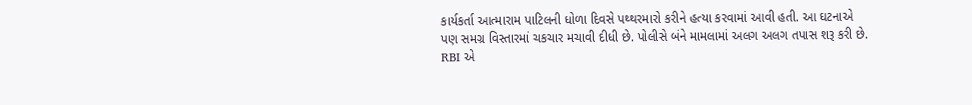કાર્યકર્તા આત્મારામ પાટિલની ધોળા દિવસે પથ્થરમારો કરીને હત્યા કરવામાં આવી હતી. આ ઘટનાએ પણ સમગ્ર વિસ્તારમાં ચકચાર મચાવી દીધી છે. પોલીસે બંને મામલામાં અલગ અલગ તપાસ શરૂ કરી છે.
RBI એ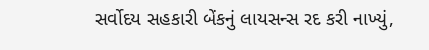સર્વોદય સહકારી બેંકનું લાયસન્સ રદ કરી નાખ્યું,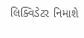લિક્વિડેટર નિમાશે